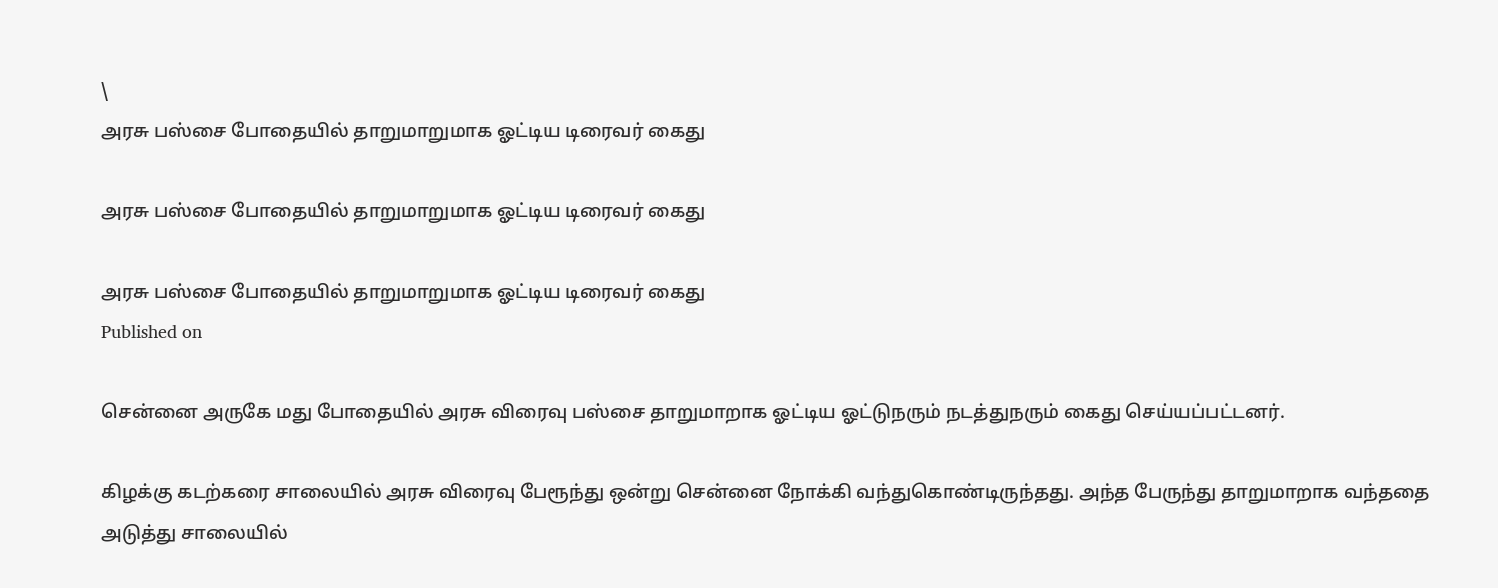\
அரசு பஸ்சை போதையில் தாறுமாறுமாக ஓட்டிய டிரைவர் கைது

அரசு பஸ்சை போதையில் தாறுமாறுமாக ஓட்டிய டிரைவர் கைது

அரசு பஸ்சை போதையில் தாறுமாறுமாக ஓட்டிய டிரைவர் கைது
Published on

சென்னை அருகே மது போதையில் அரசு விரைவு பஸ்சை தாறுமாறாக ஓட்டிய ஓட்டுநரும் நடத்துநரும் கைது செய்யப்பட்டனர்.

கிழக்கு கடற்கரை சாலையில் அரசு விரைவு பேரூந்து ஒன்று சென்னை நோக்கி வந்துகொண்டிருந்தது. அந்த பேருந்து தாறுமாறாக வந்ததை அடுத்து சாலையில்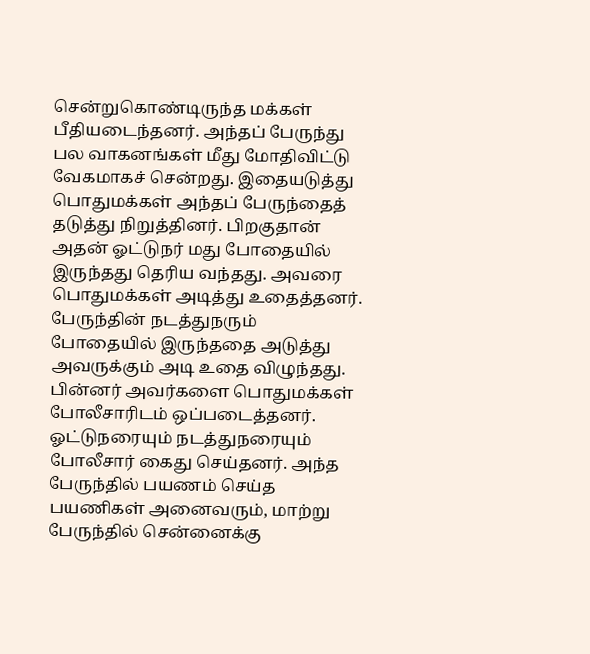சென்றுகொண்டிருந்த மக்கள் பீதியடைந்தனர். அந்தப் பேருந்து பல வாகனங்கள் மீது மோதிவிட்டு வேகமாகச் சென்றது. இதையடுத்து பொதுமக்கள் அந்தப் பேருந்தைத் தடுத்து நிறுத்தினர். பிறகுதான் அதன் ஓட்டுநர் மது போதையில் இருந்தது தெரிய வந்தது. அவரை பொதுமக்கள் அடித்து உதைத்தனர். பேருந்தின் நடத்துநரும் போதையில் இருந்ததை அடுத்து அவருக்கும் அடி உதை விழுந்தது. பின்னர் அவர்களை பொதுமக்கள் போலீசாரிடம் ஒப்படைத்தனர். ஓட்டுநரையும் நடத்துநரையும் போலீசார் கைது செய்தன‌ர். அந்த பேருந்தில் பயணம் செய்த பயணிகள் அனைவரும், மாற்று பேருந்தில் சென்னைக்கு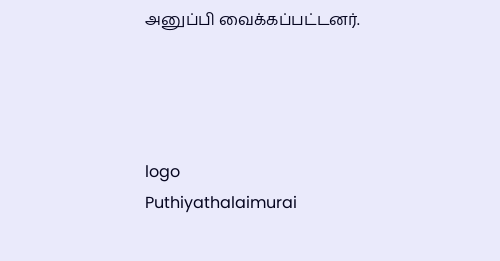அனுப்பி வைக்கப்பட்டனர்.




logo
Puthiyathalaimurai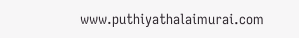www.puthiyathalaimurai.com